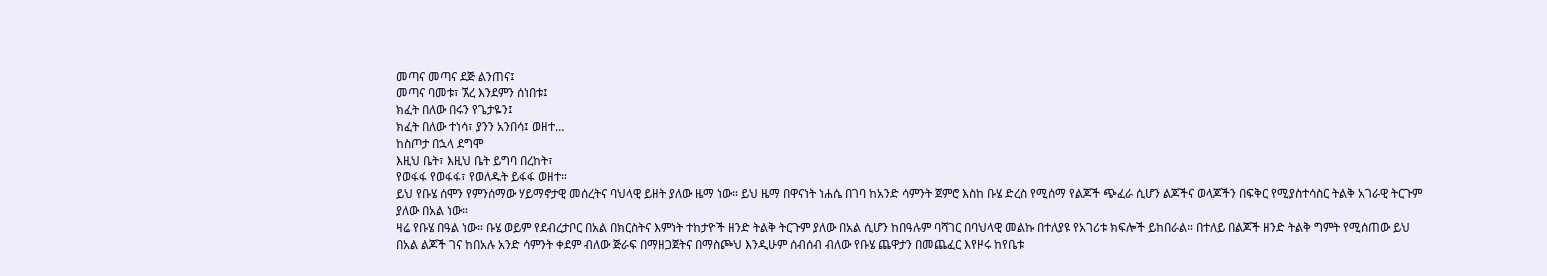መጣና መጣና ደጅ ልንጠና፤
መጣና ባመቱ፣ ኧረ እንደምን ሰነበቱ፤
ክፈት በለው በሩን የጌታዬን፤
ክፈት በለው ተነሳ፣ ያንን አንበሳ፤ ወዘተ…
ከስጦታ በኋላ ደግሞ
እዚህ ቤት፣ እዚህ ቤት ይግባ በረከት፣
የወፋፋ የወፋፋ፣ የወለዱት ይፋፋ ወዘተ።
ይህ የቡሄ ሰሞን የምንሰማው ሃይማኖታዊ መሰረትና ባህላዊ ይዘት ያለው ዜማ ነው። ይህ ዜማ በዋናነት ነሐሴ በገባ ከአንድ ሳምንት ጀምሮ እስከ ቡሄ ድረስ የሚሰማ የልጆች ጭፈራ ሲሆን ልጆችና ወላጆችን በፍቅር የሚያስተሳስር ትልቅ አገራዊ ትርጉም ያለው በአል ነው።
ዛሬ የቡሄ በዓል ነው። ቡሄ ወይም የደብረታቦር በአል በክርስትና እምነት ተከታዮች ዘንድ ትልቅ ትርጉም ያለው በአል ሲሆን ከበዓሉም ባሻገር በባህላዊ መልኩ በተለያዩ የአገሪቱ ክፍሎች ይከበራል። በተለይ በልጆች ዘንድ ትልቅ ግምት የሚሰጠው ይህ በአል ልጆች ገና ከበአሉ አንድ ሳምንት ቀደም ብለው ጅራፍ በማዘጋጀትና በማስጮህ እንዲሁም ሰብሰብ ብለው የቡሄ ጨዋታን በመጨፈር እየዞሩ ከየቤቱ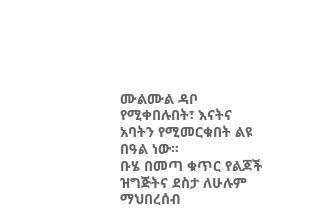ሙልሙል ዳቦ የሚቀበሉበት፣ እናትና አባትን የሚመርቁበት ልዩ በዓል ነው።
ቡሄ በመጣ ቁጥር የልጆች ዝግጅትና ደስታ ለሁሉም ማህበረሰብ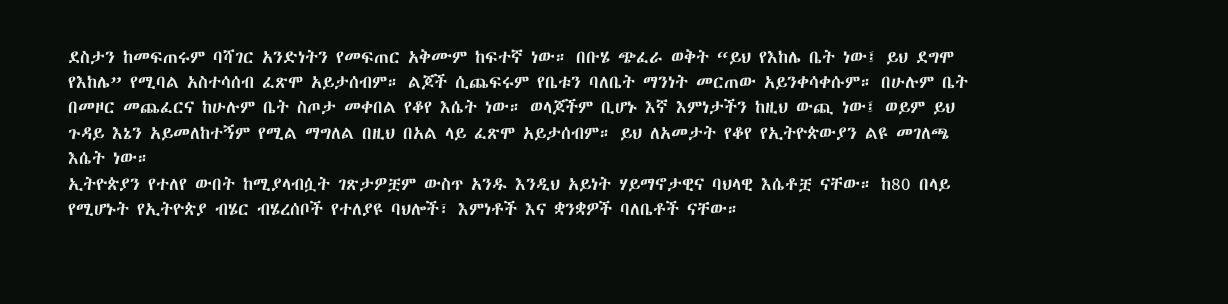ደስታን ከመፍጠሩም ባሻገር አንድነትን የመፍጠር አቅሙም ከፍተኛ ነው። በቡሄ ጭፈራ ወቅት “ይህ የእከሌ ቤት ነው፤ ይህ ደግሞ የእከሌ” የሚባል አስተሳሰብ ፈጽሞ አይታሰብም። ልጆች ሲጨፍሩም የቤቱን ባለቤት ማንነት መርጠው አይንቀሳቀሱም። በሁሉም ቤት በመዞር መጨፈርና ከሁሉም ቤት ስጦታ መቀበል የቆየ እሴት ነው። ወላጆችም ቢሆኑ እኛ እምነታችን ከዚህ ውጪ ነው፤ ወይም ይህ ጉዳይ እኔን አይመለከተኝም የሚል ማግለል በዚህ በአል ላይ ፈጽሞ አይታሰብም። ይህ ለአመታት የቆየ የኢትዮጵውያን ልዩ መገለጫ እሴት ነው።
ኢትዮጵያን የተለየ ውበት ከሚያላብሷት ገጽታዎቿም ውስጥ አንዱ እንዲህ አይነት ሃይማኖታዊና ባህላዊ እሴቶቿ ናቸው። ከ80 በላይ የሚሆኑት የኢትዮጵያ ብሄር ብሄረሰቦች የተለያዩ ባህሎች፣ እምነቶች እና ቋንቋዎች ባለቤቶች ናቸው።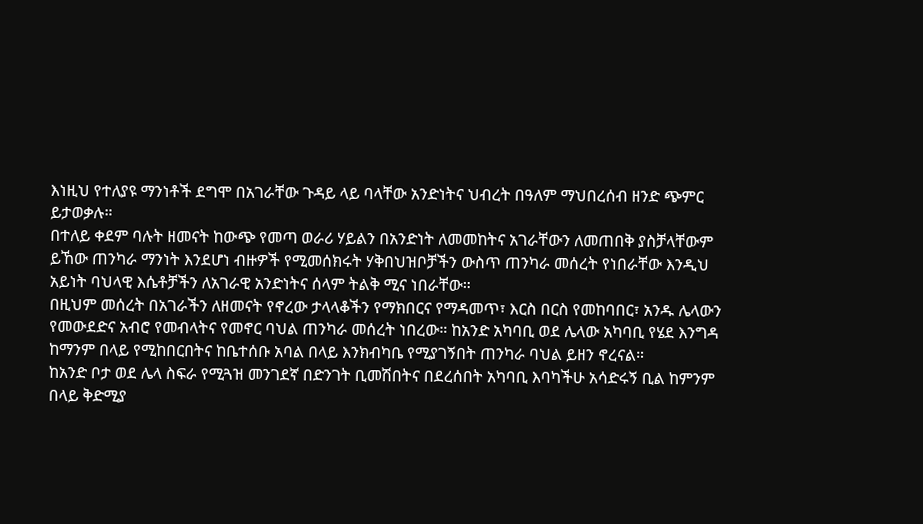እነዚህ የተለያዩ ማንነቶች ደግሞ በአገራቸው ጉዳይ ላይ ባላቸው አንድነትና ህብረት በዓለም ማህበረሰብ ዘንድ ጭምር ይታወቃሉ።
በተለይ ቀደም ባሉት ዘመናት ከውጭ የመጣ ወራሪ ሃይልን በአንድነት ለመመከትና አገራቸውን ለመጠበቅ ያስቻላቸውም ይኸው ጠንካራ ማንነት እንደሆነ ብዙዎች የሚመሰክሩት ሃቅበህዝቦቻችን ውስጥ ጠንካራ መሰረት የነበራቸው እንዲህ አይነት ባህላዊ እሴቶቻችን ለአገራዊ አንድነትና ሰላም ትልቅ ሚና ነበራቸው።
በዚህም መሰረት በአገራችን ለዘመናት የኖረው ታላላቆችን የማክበርና የማዳመጥ፣ እርስ በርስ የመከባበር፣ አንዱ ሌላውን የመውደድና አብሮ የመብላትና የመኖር ባህል ጠንካራ መሰረት ነበረው። ከአንድ አካባቢ ወደ ሌላው አካባቢ የሄደ እንግዳ ከማንም በላይ የሚከበርበትና ከቤተሰቡ አባል በላይ እንክብካቤ የሚያገኝበት ጠንካራ ባህል ይዘን ኖረናል።
ከአንድ ቦታ ወደ ሌላ ስፍራ የሚጓዝ መንገደኛ በድንገት ቢመሽበትና በደረሰበት አካባቢ እባካችሁ አሳድሩኝ ቢል ከምንም በላይ ቅድሚያ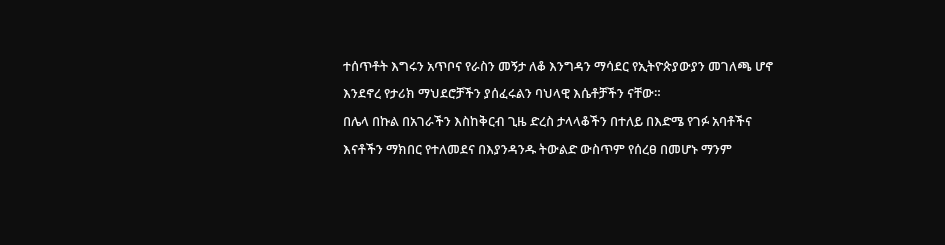ተሰጥቶት እግሩን አጥቦና የራስን መኝታ ለቆ እንግዳን ማሳደር የኢትዮጵያውያን መገለጫ ሆኖ እንደኖረ የታሪክ ማህደሮቻችን ያሰፈሩልን ባህላዊ እሴቶቻችን ናቸው።
በሌላ በኩል በአገራችን እስከቅርብ ጊዜ ድረስ ታላላቆችን በተለይ በእድሜ የገፉ አባቶችና እናቶችን ማክበር የተለመደና በእያንዳንዱ ትውልድ ውስጥም የሰረፀ በመሆኑ ማንም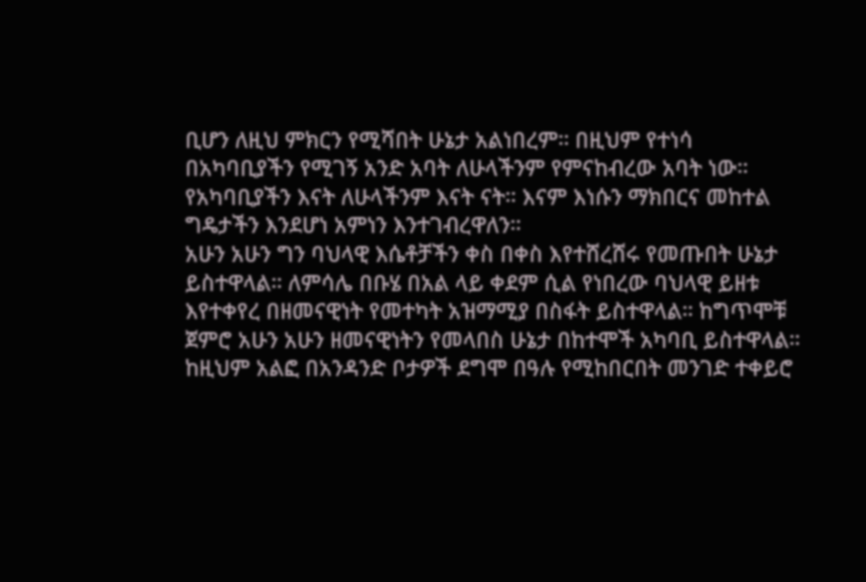ቢሆን ለዚህ ምክርን የሚሻበት ሁኔታ አልነበረም። በዚህም የተነሳ በአካባቢያችን የሚገኝ አንድ አባት ለሁላችንም የምናከብረው አባት ነው። የአካባቢያችን እናት ለሁላችንም እናት ናት። እናም እነሱን ማክበርና መከተል ግዴታችን እንደሆነ አምነን እንተገብረዋለን።
አሁን አሁን ግን ባህላዊ እሴቶቻችን ቀስ በቀስ እየተሸረሸሩ የመጡበት ሁኔታ ይስተዋላል። ለምሳሌ በቡሄ በአል ላይ ቀደም ሲል የነበረው ባህላዊ ይዘቱ እየተቀየረ በዘመናዊነት የመተካት አዝማሚያ በስፋት ይስተዋላል። ከግጥሞቹ ጀምሮ አሁን አሁን ዘመናዊነትን የመላበስ ሁኔታ በከተሞች አካባቢ ይስተዋላል። ከዚህም አልፎ በአንዳንድ ቦታዎች ደግሞ በዓሉ የሚከበርበት መንገድ ተቀይሮ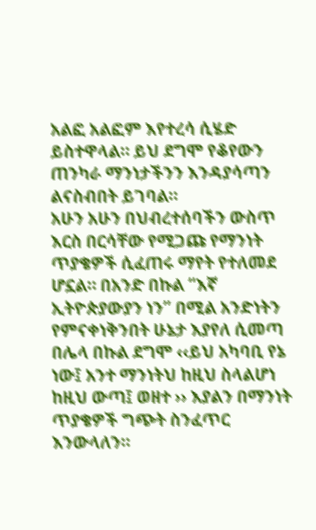አልፎ አልፎም እየተረሳ ሲሄድ ይስተዋላል። ይህ ደግሞ የቆየውን ጠንካራ ማንነታችንን እንዳያሳጣን ልናስብበት ይገባል።
አሁን አሁን በህብረተሰባችን ውስጥ እርስ በርሳቸው የሚጋጩ የማንነት ጥያቄዎች ሲፈጠሩ ማየት የተለመደ ሆኗል። በአንድ በኩል “እኛ ኢትዮጵያውያን ነን” በሚል አንድነትን የምናቀነቅንበት ሁኔታ እያየለ ሲመጣ በሌላ በኩል ደግሞ ‹‹ይህ አካባቢ የኔ ነው፤ አንተ ማንነትህ ከዚህ ስላልሆነ ከዚህ ውጣ፤ ወዘተ ›› እያልን በማንነት ጥያቄዎች ግጭት ስንፈጥር እንውላለን።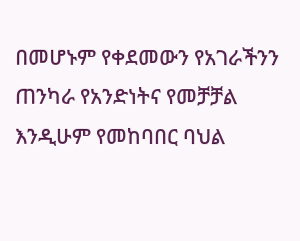በመሆኑም የቀደመውን የአገራችንን ጠንካራ የአንድነትና የመቻቻል እንዲሁም የመከባበር ባህል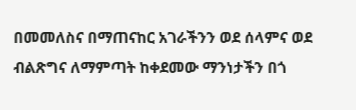በመመለስና በማጠናከር አገራችንን ወደ ሰላምና ወደ ብልጽግና ለማምጣት ከቀደመው ማንነታችን በጎ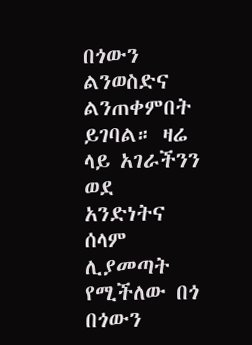በጎውን ልንወስድና ልንጠቀምበት ይገባል። ዛሬ ላይ አገራችንን ወደ አንድነትና ሰላም ሊያመጣት የሚችለው በጎ በጎውን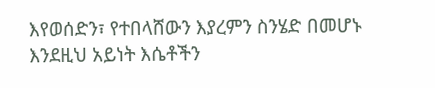እየወሰድን፣ የተበላሸውን እያረምን ስንሄድ በመሆኑ እንደዚህ አይነት እሴቶችን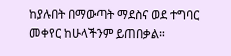ከያሉበት በማውጣት ማደስና ወደ ተግባር መቀየር ከሁላችንም ይጠበቃል።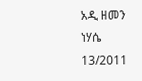አዲ ዘመን ነሃሴ 13/2011